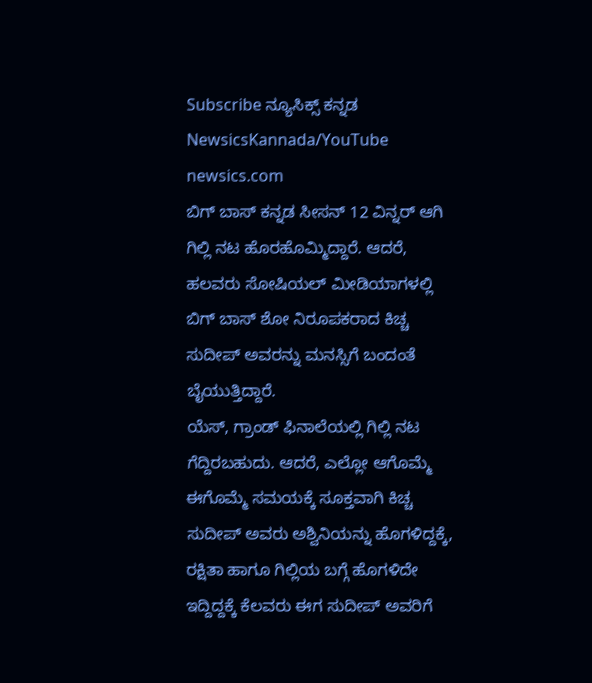Subscribe ನ್ಯೂಸಿಕ್ಸ್ ಕನ್ನಡ NewsicsKannada/YouTube
newsics.com
ಬಿಗ್ ಬಾಸ್ ಕನ್ನಡ ಸೀಸನ್ 12 ವಿನ್ನರ್ ಆಗಿ ಗಿಲ್ಲಿ ನಟ ಹೊರಹೊಮ್ಮಿದ್ದಾರೆ. ಆದರೆ, ಹಲವರು ಸೋಷಿಯಲ್ ಮೀಡಿಯಾಗಳಲ್ಲಿ ಬಿಗ್ ಬಾಸ್ ಶೋ ನಿರೂಪಕರಾದ ಕಿಚ್ಚ ಸುದೀಪ್ ಅವರನ್ನು ಮನಸ್ಸಿಗೆ ಬಂದಂತೆ ಬೈಯುತ್ತಿದ್ದಾರೆ.
ಯೆಸ್, ಗ್ರಾಂಡ್ ಫಿನಾಲೆಯಲ್ಲಿ ಗಿಲ್ಲಿ ನಟ ಗೆದ್ದಿರಬಹುದು. ಆದರೆ, ಎಲ್ಲೋ ಆಗೊಮ್ಮೆ ಈಗೊಮ್ಮೆ ಸಮಯಕ್ಕೆ ಸೂಕ್ತವಾಗಿ ಕಿಚ್ಚ ಸುದೀಪ್ ಅವರು ಅಶ್ವಿನಿಯನ್ನು ಹೊಗಳಿದ್ದಕ್ಕೆ, ರಕ್ಷಿತಾ ಹಾಗೂ ಗಿಲ್ಲಿಯ ಬಗ್ಗೆ ಹೊಗಳಿದೇ ಇದ್ದಿದ್ದಕ್ಕೆ ಕೆಲವರು ಈಗ ಸುದೀಪ್ ಅವರಿಗೆ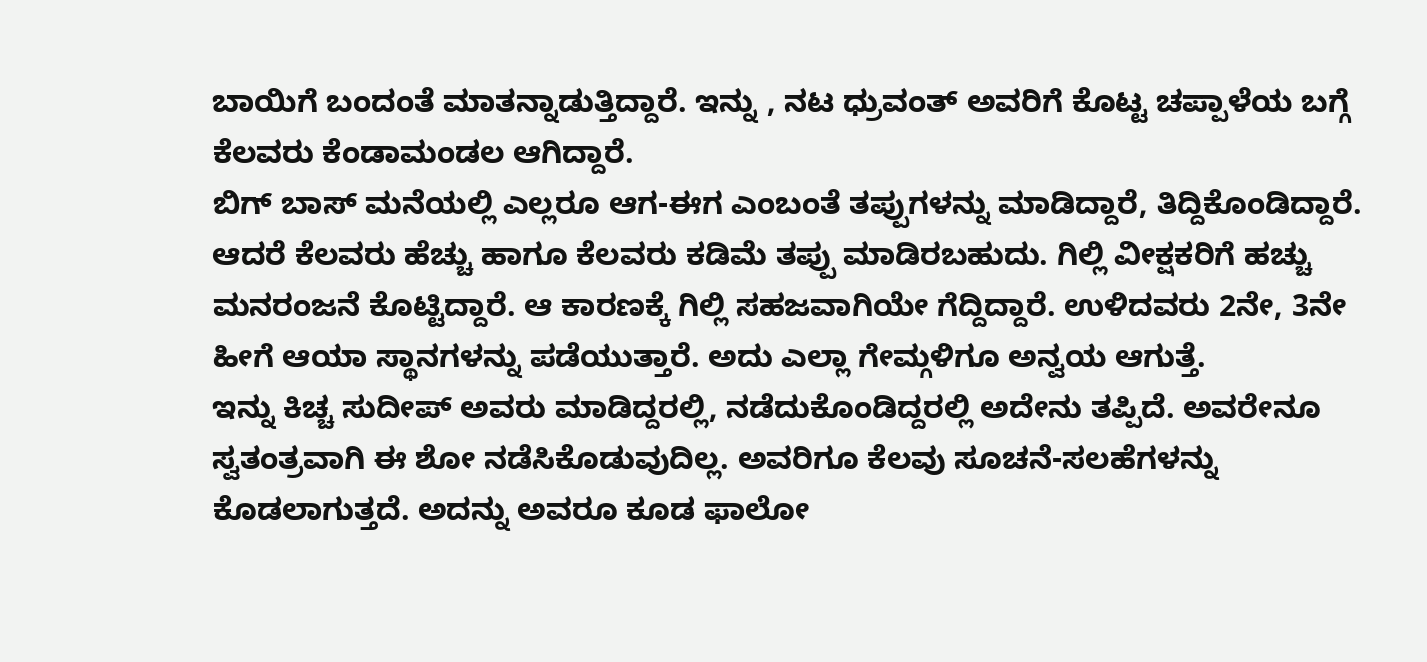ಬಾಯಿಗೆ ಬಂದಂತೆ ಮಾತನ್ನಾಡುತ್ತಿದ್ದಾರೆ. ಇನ್ನು , ನಟ ಧ್ರುವಂತ್ ಅವರಿಗೆ ಕೊಟ್ಟ ಚಪ್ಪಾಳೆಯ ಬಗ್ಗೆ ಕೆಲವರು ಕೆಂಡಾಮಂಡಲ ಆಗಿದ್ದಾರೆ.
ಬಿಗ್ ಬಾಸ್ ಮನೆಯಲ್ಲಿ ಎಲ್ಲರೂ ಆಗ-ಈಗ ಎಂಬಂತೆ ತಪ್ಪುಗಳನ್ನು ಮಾಡಿದ್ದಾರೆ, ತಿದ್ದಿಕೊಂಡಿದ್ದಾರೆ. ಆದರೆ ಕೆಲವರು ಹೆಚ್ಚು ಹಾಗೂ ಕೆಲವರು ಕಡಿಮೆ ತಪ್ಪು ಮಾಡಿರಬಹುದು. ಗಿಲ್ಲಿ ವೀಕ್ಷಕರಿಗೆ ಹಚ್ಚು ಮನರಂಜನೆ ಕೊಟ್ಟಿದ್ದಾರೆ. ಆ ಕಾರಣಕ್ಕೆ ಗಿಲ್ಲಿ ಸಹಜವಾಗಿಯೇ ಗೆದ್ದಿದ್ದಾರೆ. ಉಳಿದವರು 2ನೇ, 3ನೇ ಹೀಗೆ ಆಯಾ ಸ್ಥಾನಗಳನ್ನು ಪಡೆಯುತ್ತಾರೆ. ಅದು ಎಲ್ಲಾ ಗೇಮ್ಗಳಿಗೂ ಅನ್ವಯ ಆಗುತ್ತೆ.
ಇನ್ನು ಕಿಚ್ಚ ಸುದೀಪ್ ಅವರು ಮಾಡಿದ್ದರಲ್ಲಿ, ನಡೆದುಕೊಂಡಿದ್ದರಲ್ಲಿ ಅದೇನು ತಪ್ಪಿದೆ. ಅವರೇನೂ ಸ್ವತಂತ್ರವಾಗಿ ಈ ಶೋ ನಡೆಸಿಕೊಡುವುದಿಲ್ಲ. ಅವರಿಗೂ ಕೆಲವು ಸೂಚನೆ-ಸಲಹೆಗಳನ್ನು ಕೊಡಲಾಗುತ್ತದೆ. ಅದನ್ನು ಅವರೂ ಕೂಡ ಫಾಲೋ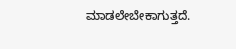ಮಾಡಲೇಬೇಕಾಗುತ್ತದೆ.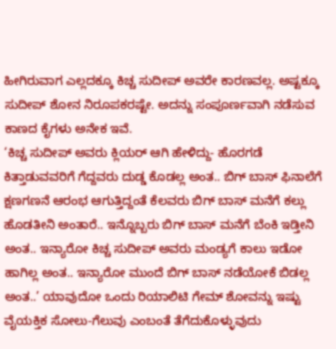ಹೀಗಿರುವಾಗ ಎಲ್ಲದಕ್ಕೂ ಕಿಚ್ಚ ಸುದೀಪ್ ಅವರೇ ಕಾರಣವಲ್ಲ. ಅಷ್ಟಕ್ಕೂ ಸುದೀಪ್ ಶೋನ ನಿರೂಪಕರಷ್ಟೇ. ಅದನ್ನು ಸಂಪೂರ್ಣವಾಗಿ ನಡೆಸುವ ಕಾಣದ ಕೈಗಳು ಅನೇಕ ಇವೆ.
‘ಕಿಚ್ಚ ಸುದೀಪ್ ಅವರು ಕ್ಲಿಯರ್ ಆಗಿ ಹೇಳಿದ್ದು- ಹೊರಗಡೆ ಕಿತ್ತಾಡುವವರಿಗೆ ಗೆದ್ದವರು ದುಡ್ಡ ಕೊಡಲ್ಲ ಅಂತ.. ಬಿಗ್ ಬಾಸ್ ಫಿನಾಲೆಗೆ ಕ್ಷಣಗಣನೆ ಆರಂಭ ಆಗುತ್ತಿದ್ದಂತೆ ಕೆಲವರು ಬಿಗ್ ಬಾಸ್ ಮನೆಗೆ ಕಲ್ಲು ಹೊಡತೀನಿ ಅಂತಾರೆ.. ಇನ್ನೊಬ್ಬರು ಬಿಗ್ ಬಾಸ್ ಮನೆಗೆ ಬೆಂಕಿ ಇಡ್ತೀನಿ ಅಂತ.. ಇನ್ಯಾರೋ ಕಿಚ್ಚ ಸುದೀಪ್ ಅವರು ಮಂಡ್ಯಗೆ ಕಾಲು ಇಡೋ ಹಾಗಿಲ್ಲ ಅಂತ.. ಇನ್ಯಾರೋ ಮುಂದೆ ಬಿಗ್ ಬಾಸ್ ನಡೆಯೋಕೆ ಬಿಡಲ್ಲ ಅಂತ..’ ಯಾವುದೋ ಒಂದು ರಿಯಾಲಿಟಿ ಗೇಮ್ ಶೋವನ್ನು ಇಷ್ಟು ವೈಯಕ್ತಿಕ ಸೋಲು-ಗೆಲುವು ಎಂಬಂತೆ ತೆಗೆದುಕೊಳ್ಳುವುದು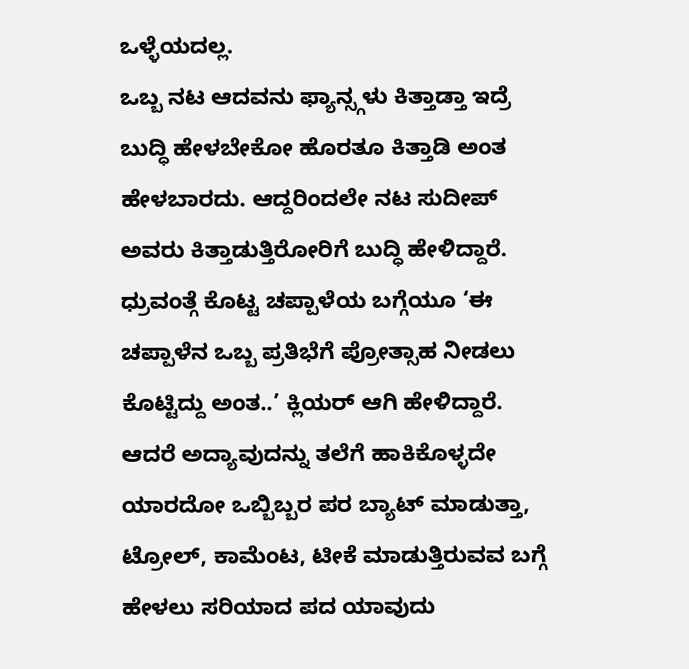ಒಳ್ಳೆಯದಲ್ಲ.
ಒಬ್ಬ ನಟ ಆದವನು ಫ್ಯಾನ್ಸ್ಗಳು ಕಿತ್ತಾಡ್ತಾ ಇದ್ರೆ ಬುದ್ಧಿ ಹೇಳಬೇಕೋ ಹೊರತೂ ಕಿತ್ತಾಡಿ ಅಂತ ಹೇಳಬಾರದು. ಆದ್ದರಿಂದಲೇ ನಟ ಸುದೀಪ್ ಅವರು ಕಿತ್ತಾಡುತ್ತಿರೋರಿಗೆ ಬುದ್ಧಿ ಹೇಳಿದ್ದಾರೆ. ಧ್ರುವಂತ್ಗೆ ಕೊಟ್ಟ ಚಪ್ಪಾಳೆಯ ಬಗ್ಗೆಯೂ ‘ಈ ಚಪ್ಪಾಳೆನ ಒಬ್ಬ ಪ್ರತಿಭೆಗೆ ಪ್ರೋತ್ಸಾಹ ನೀಡಲು ಕೊಟ್ಟಿದ್ದು ಅಂತ..’ ಕ್ಲಿಯರ್ ಆಗಿ ಹೇಳಿದ್ದಾರೆ. ಆದರೆ ಅದ್ಯಾವುದನ್ನು ತಲೆಗೆ ಹಾಕಿಕೊಳ್ಳದೇ ಯಾರದೋ ಒಬ್ಬಿಬ್ಬರ ಪರ ಬ್ಯಾಟ್ ಮಾಡುತ್ತಾ, ಟ್ರೋಲ್, ಕಾಮೆಂಟ, ಟೀಕೆ ಮಾಡುತ್ತಿರುವವ ಬಗ್ಗೆ ಹೇಳಲು ಸರಿಯಾದ ಪದ ಯಾವುದು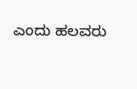ಎಂದು ಹಲವರು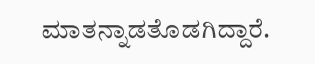ಮಾತನ್ನಾಡತೊಡಗಿದ್ದಾರೆ.